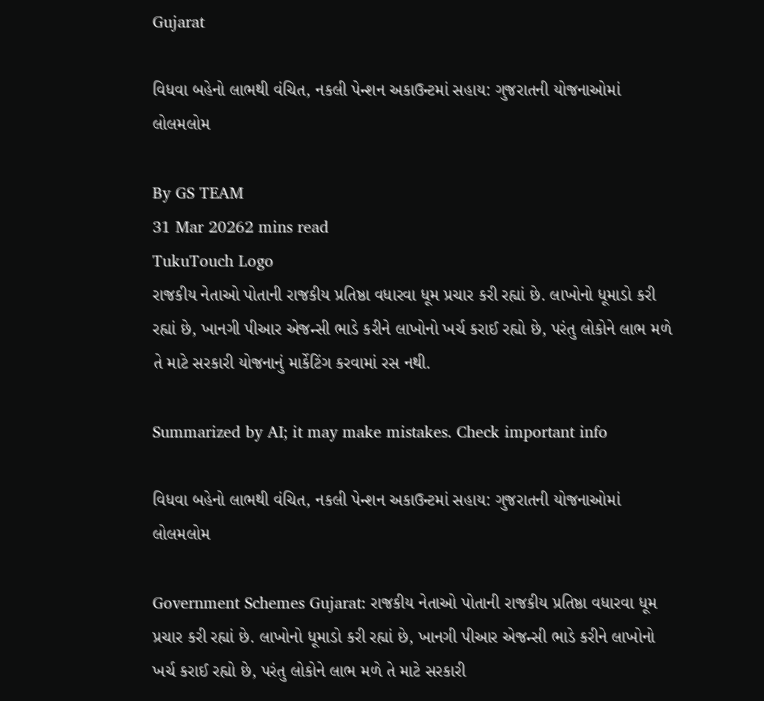Gujarat

વિધવા બહેનો લાભથી વંચિત, નકલી પેન્શન અકાઉન્ટમાં સહાય: ગુજરાતની યોજનાઓમાં લોલમલોમ

By GS TEAM
31 Mar 20262 mins read
TukuTouch Logo
રાજકીય નેતાઓ પોતાની રાજકીય પ્રતિષ્ઠા વધારવા ધૂમ પ્રચાર કરી રહ્યાં છે. લાખોનો ધૂમાડો કરી રહ્યાં છે, ખાનગી પીઆર એજન્સી ભાડે કરીને લાખોનો ખર્ચ કરાઈ રહ્યો છે, પરંતુ લોકોને લાભ મળે તે માટે સરકારી યોજનાનું માર્કેટિંગ કરવામાં રસ નથી.

Summarized by AI; it may make mistakes. Check important info

વિધવા બહેનો લાભથી વંચિત, નકલી પેન્શન અકાઉન્ટમાં સહાય: ગુજરાતની યોજનાઓમાં લોલમલોમ

Government Schemes Gujarat: રાજકીય નેતાઓ પોતાની રાજકીય પ્રતિષ્ઠા વધારવા ધૂમ પ્રચાર કરી રહ્યાં છે. લાખોનો ધૂમાડો કરી રહ્યાં છે, ખાનગી પીઆર એજન્સી ભાડે કરીને લાખોનો ખર્ચ કરાઈ રહ્યો છે, પરંતુ લોકોને લાભ મળે તે માટે સરકારી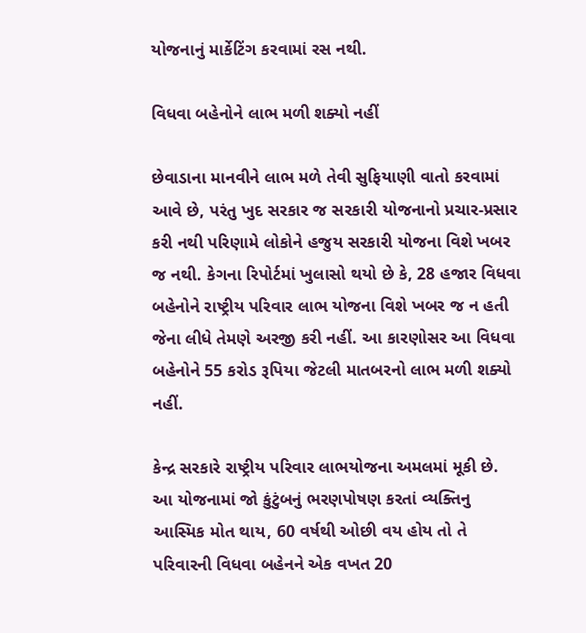યોજનાનું માર્કેટિંગ કરવામાં રસ નથી.

વિધવા બહેનોને લાભ મળી શક્યો નહીં

છેવાડાના માનવીને લાભ મળે તેવી સુફિયાણી વાતો કરવામાં આવે છે, પરંતુ ખુદ સરકાર જ સરકારી યોજનાનો પ્રચાર-પ્રસાર કરી નથી પરિણામે લોકોને હજુય સરકારી યોજના વિશે ખબર જ નથી. કેગના રિપોર્ટમાં ખુલાસો થયો છે કે, 28 હજાર વિધવા બહેનોને રાષ્ટ્રીય પરિવાર લાભ યોજના વિશે ખબર જ ન હતી જેના લીધે તેમણે અરજી કરી નહીં. આ કારણોસર આ વિધવા બહેનોને 55 કરોડ રૂપિયા જેટલી માતબરનો લાભ મળી શક્યો નહીં.

કેન્દ્ર સરકારે રાષ્ટ્રીય પરિવાર લાભયોજના અમલમાં મૂકી છે. આ યોજનામાં જો કુંટુંબનું ભરણપોષણ કરતાં વ્યક્તિનુ આસ્મિક મોત થાય, 60 વર્ષથી ઓછી વય હોય તો તે પરિવારની વિધવા બહેનને એક વખત 20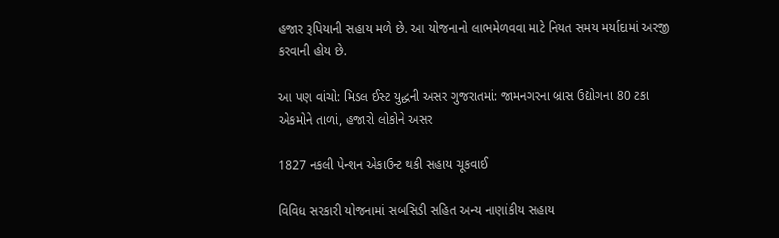હજાર રૂપિયાની સહાય મળે છે. આ યોજનાનો લાભમેળવવા માટે નિયત સમય મર્યાદામાં અરજી કરવાની હોય છે.

આ પણ વાંચો: મિડલ ઈસ્ટ યુદ્ધની અસર ગુજરાતમાં: જામનગરના બ્રાસ ઉદ્યોગના 80 ટકા એકમોને તાળાં, હજારો લોકોને અસર

1827 નકલી પેન્શન એકાઉન્ટ થકી સહાય ચૂકવાઈ

વિવિધ સરકારી યોજનામાં સબસિડી સહિત અન્ય નાણાંકીય સહાય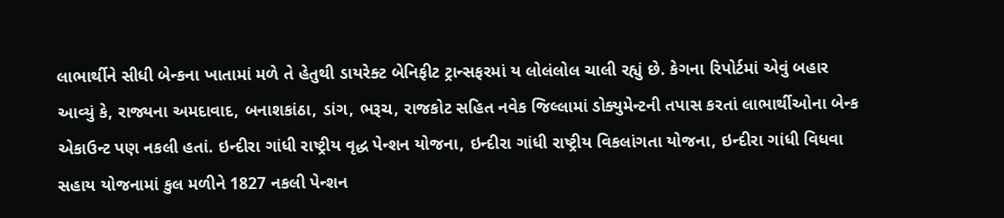લાભાર્થીને સીધી બેન્કના ખાતામાં મળે તે હેતુથી ડાયરેક્ટ બેનિફીટ ટ્રાન્સફરમાં ય લોલંલોલ ચાલી રહ્યું છે. કેગના રિપોર્ટમાં એવું બહાર આવ્યું કે, રાજ્યના અમદાવાદ, બનાશકાંઠા, ડાંગ, ભરૂચ, રાજકોટ સહિત નવેક જિલ્લામાં ડોક્યુમેન્ટની તપાસ કરતાં લાભાર્થીઓના બેન્ક એકાઉન્ટ પણ નકલી હતાં. ઇન્દીરા ગાંધી રાષ્ટ્રીય વૃદ્ધ પેન્શન યોજના, ઇન્દીરા ગાંધી રાષ્ટ્રીય વિકલાંગતા યોજના, ઇન્દીરા ગાંધી વિધવા સહાય યોજનામાં કુલ મળીને 1827 નકલી પેન્શન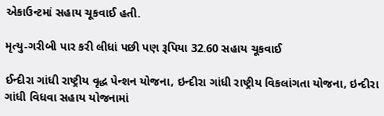એકાઉન્ટમાં સહાય ચૂકવાઈ હતી.

મૃત્યુ-ગરીબી પાર કરી લીધાં પછી પણ રૂપિયા 32.60 સહાય ચૂકવાઈ

ઈન્દીરા ગાંધી રાષ્ટ્રીય વૃદ્ધ પેન્શન યોજના, ઇન્દીરા ગાંધી રાષ્ટ્રીય વિકલાંગતા યોજના, ઇન્દીરા ગાંધી વિધવા સહાય યોજનામાં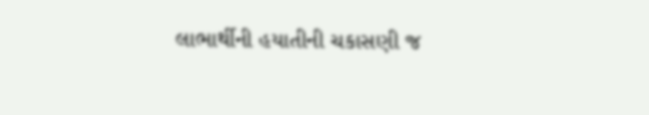લાભાર્થીની હયાતીની ચકાસણી જ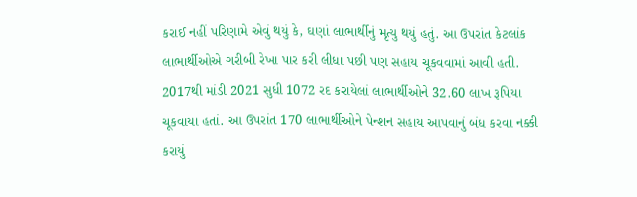કરાઈ નહીં પરિણામે એવું થયું કે, ઘણાં લાભાર્થીનું મૃત્યુ થયું હતું. આ ઉપરાંત કેટલાંક લાભાર્થીઓએ ગરીબી રેખા પાર કરી લીધા પછી પણ સહાય ચૂકવવામાં આવી હતી. 2017થી માંડી 2021 સુધી 1072 રદ કરાયેલાં લાભાર્થીઓને 32.60 લાખ રૂપિયા ચૂકવાયા હતાં. આ ઉપરાંત 170 લાભાર્થીઓને પેન્શન સહાય આપવાનું બંધ કરવા નક્કી કરાયું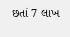છતાં 7 લાખ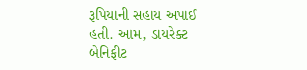રૂપિયાની સહાય અપાઈ હતી. આમ, ડાયરેક્ટ બેનિફીટ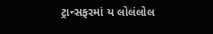ટ્રાન્સફરમાં ય લોલંલોલ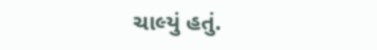ચાલ્યું હતું.